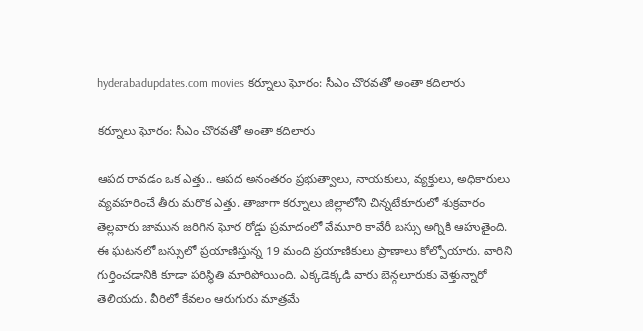hyderabadupdates.com movies కర్నూలు ఘోరం: సీఎం చొరవతో అంతా కదిలారు

కర్నూలు ఘోరం: సీఎం చొరవతో అంతా కదిలారు

ఆపద రావడం ఒక ఎత్తు.. ఆపద అనంతరం ప్రభుత్వాలు, నాయకులు, వ్యక్తులు, అధికారులు వ్యవహరించే తీరు మరొక ఎత్తు. తాజాగా కర్నూలు జిల్లాలోని చిన్నటేకూరులో శుక్రవారం తెల్లవారు జామున జరిగిన ఘోర రోడ్డు ప్రమాదంలో వేమూరి కావేరీ బస్సు అగ్నికి ఆహుతైంది. ఈ ఘటనలో బస్సులో ప్రయాణిస్తున్న 19 మంది ప్రయాణికులు ప్రాణాలు కోల్పోయారు. వారిని గుర్తించడానికి కూడా పరిస్థితి మారిపోయింది. ఎక్కడెక్కడి వారు బెన్గలూరుకు వెళ్తున్నారో తెలియదు. వీరిలో కేవలం ఆరుగురు మాత్రమే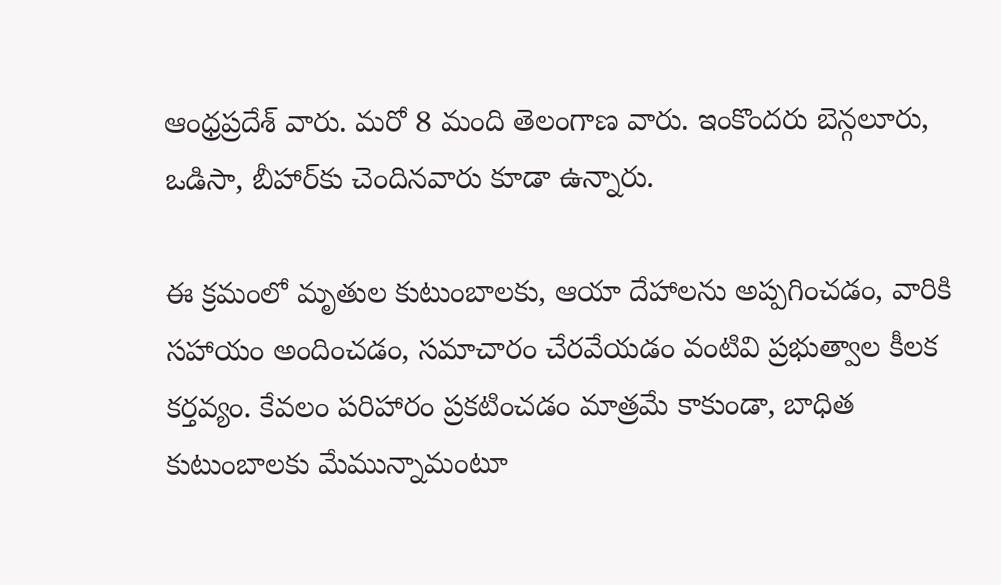ఆంధ్రప్రదేశ్ వారు. మరో 8 మంది తెలంగాణ వారు. ఇంకొందరు బెన్గలూరు, ఒడిసా, బీహార్‌కు చెందినవారు కూడా ఉన్నారు.

ఈ క్రమంలో మృతుల కుటుంబాలకు, ఆయా దేహాలను అప్పగించడం, వారికి సహాయం అందించడం, సమాచారం చేరవేయడం వంటివి ప్రభుత్వాల కీలక కర్తవ్యం. కేవలం పరిహారం ప్రకటించడం మాత్రమే కాకుండా, బాధిత కుటుంబాలకు మేమున్నామంటూ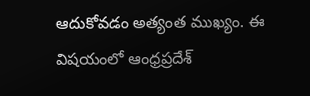ఆదుకోవడం అత్యంత ముఖ్యం. ఈ విషయంలో ఆంధ్రప్రదేశ్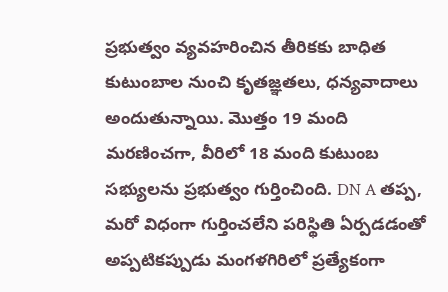ప్రభుత్వం వ్యవహరించిన తీరికకు బాధిత కుటుంబాల నుంచి కృతజ్ఞతలు, ధన్యవాదాలు అందుతున్నాయి. మొత్తం 19 మంది మరణించగా, వీరిలో 18 మంది కుటుంబ సభ్యులను ప్రభుత్వం గుర్తించింది. DN A తప్ప, మరో విధంగా గుర్తించలేని పరిస్థితి ఏర్పడడంతో అప్పటికప్పుడు మంగళగిరిలో ప్రత్యేకంగా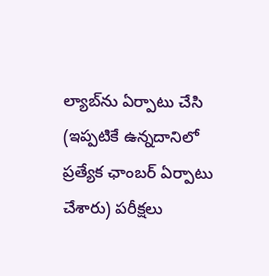ల్యాబ్‌ను ఏర్పాటు చేసి (ఇప్పటికే ఉన్నదానిలో ప్రత్యేక ఛాంబర్ ఏర్పాటు చేశారు) పరీక్షలు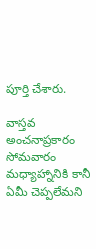పూర్తి చేశారు.

వాస్తవ అంచనాప్రకారం సోమవారం మధ్యాహ్నానికి కానీ ఏమీ చెప్పలేమని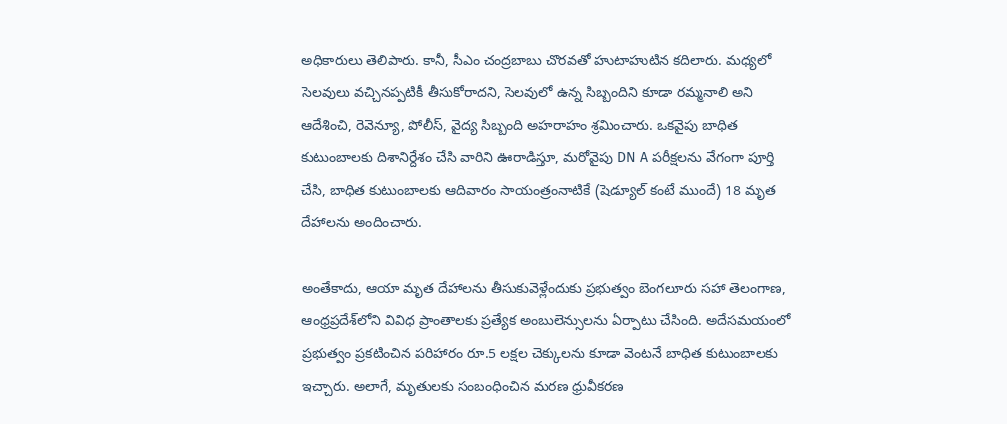అధికారులు తెలిపారు. కానీ, సీఎం చంద్రబాబు చొరవతో హుటాహుటిన కదిలారు. మధ్యలో సెలవులు వచ్చినప్పటికీ తీసుకోరాదని, సెలవులో ఉన్న సిబ్బందిని కూడా రమ్మనాలి అని ఆదేశించి, రెవెన్యూ, పోలీస్, వైద్య సిబ్బంది అహరాహం శ్రమించారు. ఒకవైపు బాధిత కుటుంబాలకు దిశానిర్దేశం చేసి వారిని ఊరాడిస్తూ, మరోవైపు DN A పరీక్షలను వేగంగా పూర్తి చేసి, బాధిత కుటుంబాలకు ఆదివారం సాయంత్రంనాటికే (షెడ్యూల్ కంటే ముందే) 18 మృత దేహాలను అందించారు.

అంతేకాదు, ఆయా మృత దేహాలను తీసుకువెళ్లేందుకు ప్రభుత్వం బెంగలూరు సహా తెలంగాణ, ఆంధ్రప్రదేశ్‌లోని వివిధ ప్రాంతాలకు ప్రత్యేక అంబులెన్సులను ఏర్పాటు చేసింది. అదేసమయంలో ప్రభుత్వం ప్రకటించిన పరిహారం రూ.5 లక్షల చెక్కులను కూడా వెంటనే బాధిత కుటుంబాలకు ఇచ్చారు. అలాగే, మృతులకు సంబంధించిన మరణ ధ్రువీకరణ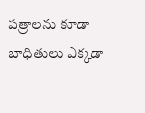పత్రాలను కూడా బాధితులు ఎక్కడా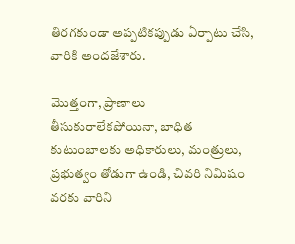తిరగకుండా అప్పటికప్పుడు ఏర్పాటు చేసి, వారికి అందజేశారు.

మొత్తంగా, ప్రాణాలు తీసుకురాలేకపోయినా, బాధిత కుటుంబాలకు అధికారులు, మంత్రులు, ప్రభుత్వం తోడుగా ఉండి, చివరి నిమిషం వరకు వారిని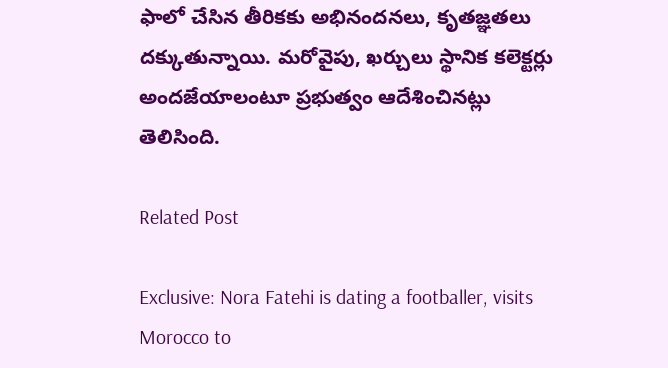ఫాలో చేసిన తీరికకు అభినందనలు, కృతజ్ఞతలు దక్కుతున్నాయి. మరోవైపు, ఖర్చులు స్థానిక కలెక్టర్లు అందజేయాలంటూ ప్రభుత్వం ఆదేశించినట్లు తెలిసింది.

Related Post

Exclusive: Nora Fatehi is dating a footballer, visits Morocco to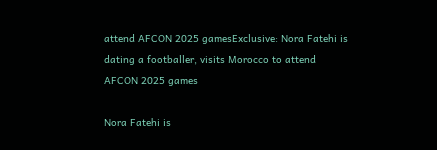attend AFCON 2025 gamesExclusive: Nora Fatehi is dating a footballer, visits Morocco to attend AFCON 2025 games

Nora Fatehi is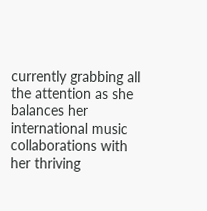currently grabbing all the attention as she balances her international music collaborations with her thriving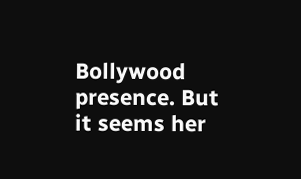Bollywood presence. But it seems her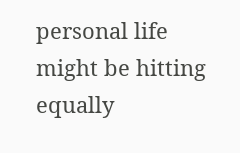personal life might be hitting equally